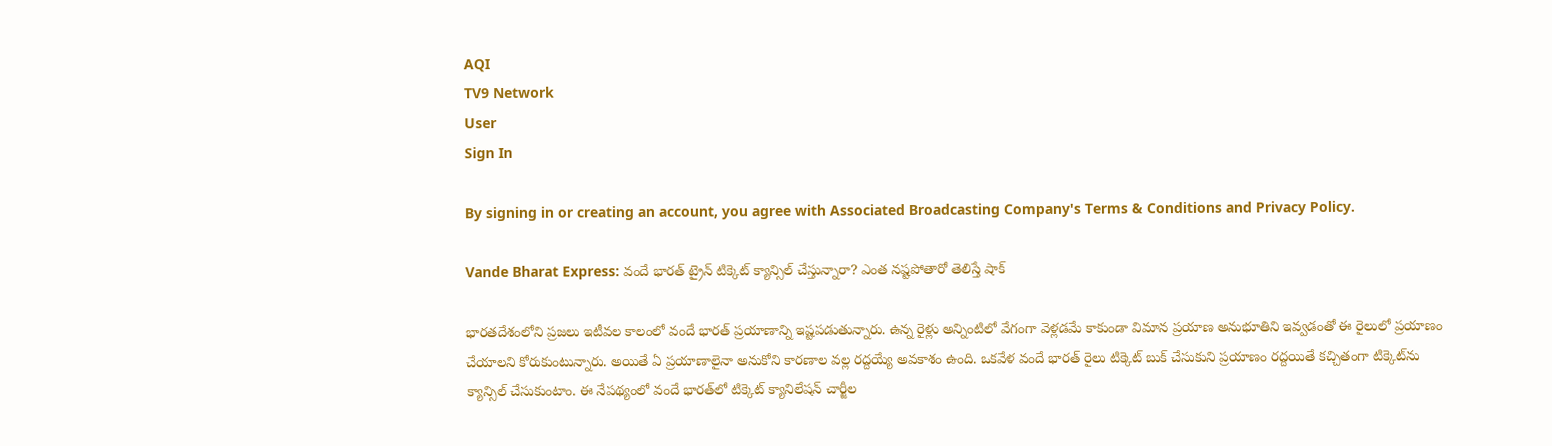AQI
TV9 Network
User
Sign In

By signing in or creating an account, you agree with Associated Broadcasting Company's Terms & Conditions and Privacy Policy.

Vande Bharat Express: వందే భారత్ ట్రైన్ టిక్కెట్ క్యాన్సిల్ చేస్తున్నారా? ఎంత నష్టపోతారో తెలిస్తే షాక్

భారతదేశంలోని ప్రజలు ఇటీవల కాలంలో వందే భారత్ ప్రయాణాన్ని ఇష్టపడుతున్నారు. ఉన్న రైళ్లు అన్నింటిలో వేగంగా వెళ్లడమే కాకుండా విమాన ప్రయాణ అనుభూతిని ఇవ్వడంతో ఈ రైలులో ప్రయాణం చేయాలని కోరుకుంటున్నారు. అయితే ఏ ప్రయాణాలైనా అనుకోని కారణాల వల్ల రద్దయ్యే అవకాశం ఉంది. ఒకవేళ వందే భారత్ రైలు టిక్కెట్ బుక్ చేసుకుని ప్రయాణం రద్దయితే కచ్చితంగా టిక్కెట్‌ను క్యాన్సిల్ చేసుకుంటాం. ఈ నేపథ్యంలో వందే భారత్‌లో టిక్కెట్ క్యానిలేషన్ చార్జీల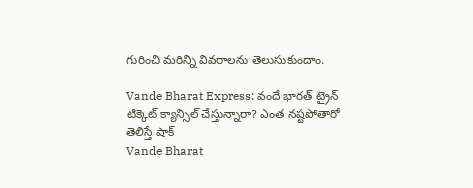గురించి మరిన్ని వివరాలను తెలుసుకుందాం.

Vande Bharat Express: వందే భారత్ ట్రైన్ టిక్కెట్ క్యాన్సిల్ చేస్తున్నారా? ఎంత నష్టపోతారో తెలిస్తే షాక్
Vande Bharat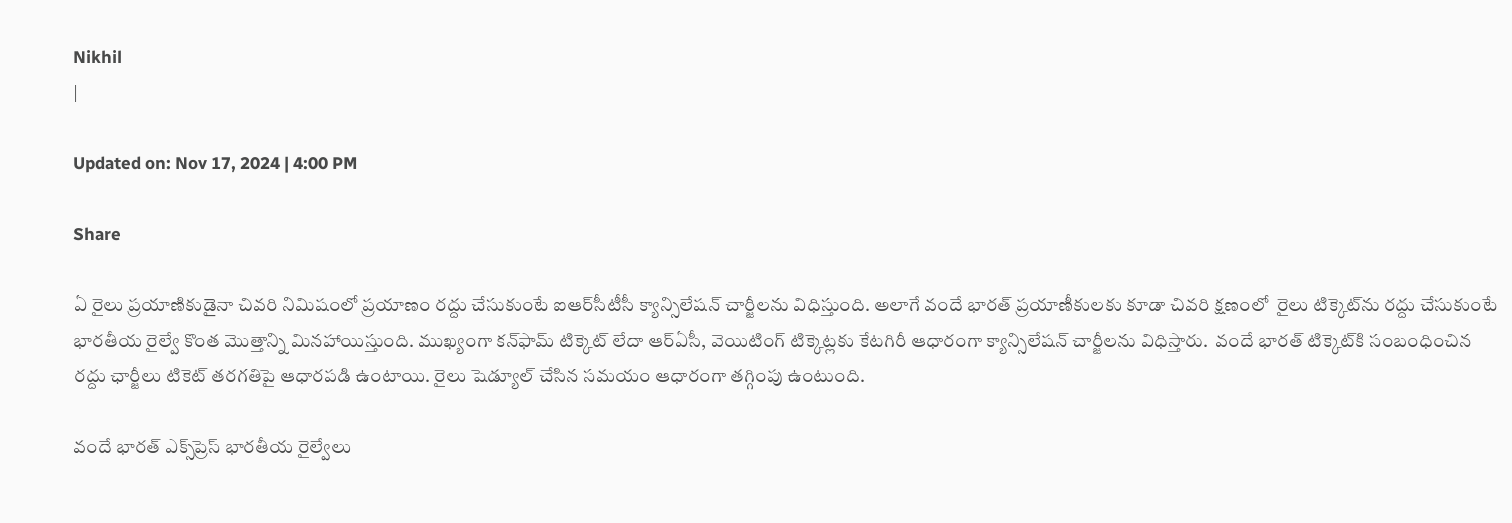Nikhil
|

Updated on: Nov 17, 2024 | 4:00 PM

Share

ఏ రైలు ప్రయాణికుడైనా చివరి నిమిషంలో ప్రయాణం రద్దు చేసుకుంటే ఐఆర్‌సీటీసీ క్యాన్సిలేషన్ చార్జీలను విధిస్తుంది. అలాగే వందే భారత్ ప్రయాణీకులకు కూడా చివరి క్షణంలో  రైలు టిక్కెట్‌ను రద్దు చేసుకుంటే భారతీయ రైల్వే కొంత మొత్తాన్ని మినహాయిస్తుంది. ముఖ్యంగా కన్‌ఫామ్ టిక్కెట్ లేదా ఆర్ఏసీ, వెయిటింగ్ టిక్కెట్లకు కేటగిరీ ఆధారంగా క్యాన్సిలేషన్ చార్జీలను విధిస్తారు.  వందే భారత్ టిక్కెట్‌కి సంబంధించిన రద్దు ఛార్జీలు టికెట్ తరగతిపై ఆధారపడి ఉంటాయి. రైలు షెడ్యూల్ చేసిన సమయం ఆధారంగా తగ్గింపు ఉంటుంది.

వందే భారత్ ఎక్స్‌ప్రెస్ భారతీయ రైల్వేలు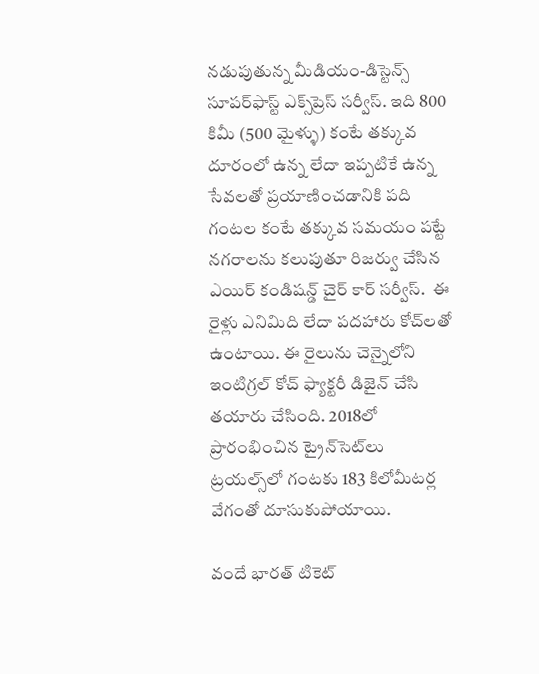నడుపుతున్న మీడియం-డిస్టెన్స్ సూపర్‌ఫాస్ట్ ఎక్స్‌ప్రెస్ సర్వీస్. ఇది 800 కిమీ (500 మైళ్ళు) కంటే తక్కువ దూరంలో ఉన్న లేదా ఇప్పటికే ఉన్న సేవలతో ప్రయాణించడానికి పది గంటల కంటే తక్కువ సమయం పట్టే నగరాలను కలుపుతూ రిజర్వు చేసిన ఎయిర్ కండిషన్డ్ చైర్ కార్ సర్వీస్.  ఈ రైళ్లు ఎనిమిది లేదా పదహారు కోచ్‌లతో ఉంటాయి. ఈ రైలును చెన్నైలోని ఇంటిగ్రల్ కోచ్ ఫ్యాక్టరీ డిజైన్ చేసి తయారు చేసింది. 2018లో ప్రారంభించిన ట్రైన్‌సెట్‌లు ట్రయల్స్‌లో గంటకు 183 కిలోమీటర్ల వేగంతో దూసుకుపోయాయి.

వందే భారత్ టికెట్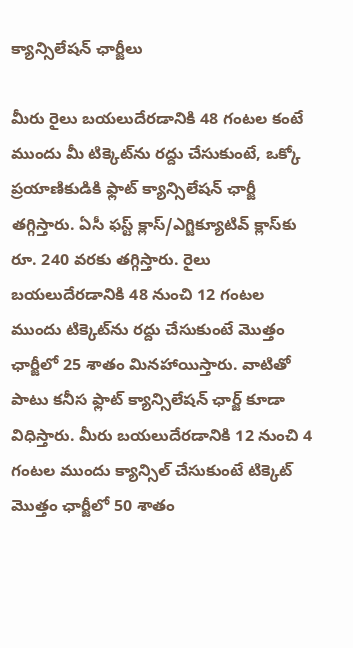క్యాన్సిలేషన్ ఛార్జీలు

మీరు రైలు బయలుదేరడానికి 48 గంటల కంటే ముందు మీ టిక్కెట్‌ను రద్దు చేసుకుంటే, ఒక్కో ప్రయాణికుడికి ఫ్లాట్ క్యాన్సిలేషన్ ఛార్జీ తగ్గిస్తారు. ఏసీ ఫస్ట్ క్లాస్/ఎగ్జిక్యూటివ్ క్లాస్‌కు రూ. 240 వరకు తగ్గిస్తారు. రైలు బయలుదేరడానికి 48 నుంచి 12 గంటల ముందు టిక్కెట్‌ను రద్దు చేసుకుంటే మొత్తం ఛార్జీలో 25 శాతం మినహాయిస్తారు. వాటితో పాటు కనీస ఫ్లాట్ క్యాన్సిలేషన్ ఛార్జ్ కూడా విధిస్తారు. మీరు బయలుదేరడానికి 12 నుంచి 4 గంటల ముందు క్యాన్సిల్ చేసుకుంటే టిక్కెట్ మొత్తం ఛార్జీలో 50 శాతం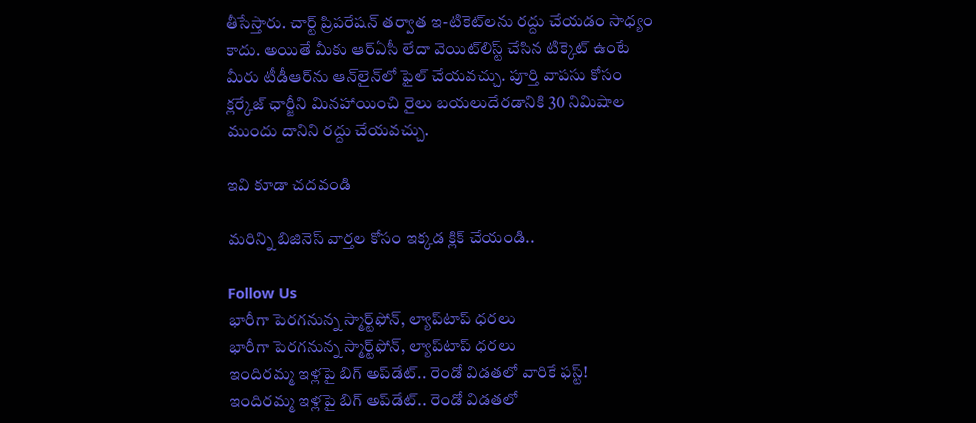తీసేస్తారు. చార్ట్ ప్రిపరేషన్ తర్వాత ఇ-టికెట్‌లను రద్దు చేయడం సాధ్యం కాదు. అయితే మీకు ఆర్ఏసీ లేదా వెయిట్‌లిస్ట్ చేసిన టిక్కెట్ ఉంటే మీరు టీడీఆర్‌ను ఆన్‌లైన్‌లో ఫైల్ చేయవచ్చు. పూర్తి వాపసు కోసం క్లర్కేజ్ ఛార్జీని మినహాయించి రైలు బయలుదేరడానికి 30 నిమిషాల ముందు దానిని రద్దు చేయవచ్చు.

ఇవి కూడా చదవండి

మరిన్ని బిజినెస్ వార్తల కోసం ఇక్కడ క్లిక్ చేయండి..

Follow Us
భారీగా పెరగనున్న స్మార్ట్‌ఫోన్, ల్యాప్‌టాప్ ధరలు
భారీగా పెరగనున్న స్మార్ట్‌ఫోన్, ల్యాప్‌టాప్ ధరలు
ఇందిరమ్మ ఇళ్లపై బిగ్‌ అప్‌డేట్.. రెండో విడతలో వారికే ఫస్ట్!
ఇందిరమ్మ ఇళ్లపై బిగ్‌ అప్‌డేట్.. రెండో విడతలో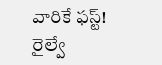వారికే ఫస్ట్!
రైల్వే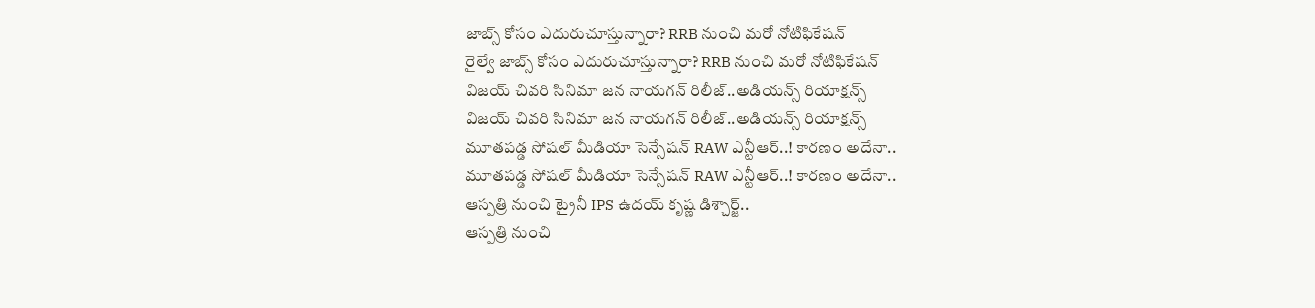జాబ్స్‌ కోసం ఎదురుచూస్తున్నారా? RRB నుంచి మరో నోటిఫికేషన్
రైల్వే జాబ్స్‌ కోసం ఎదురుచూస్తున్నారా? RRB నుంచి మరో నోటిఫికేషన్
విజయ్ చివరి సినిమా జన నాయగన్ రిలీజ్..అడియన్స్ రియాక్షన్స్
విజయ్ చివరి సినిమా జన నాయగన్ రిలీజ్..అడియన్స్ రియాక్షన్స్
మూతపడ్డ సోషల్ మీడియా సెన్సేషన్‌ RAW ఎన్టీఆర్..! కారణం అదేనా..
మూతపడ్డ సోషల్ మీడియా సెన్సేషన్‌ RAW ఎన్టీఆర్..! కారణం అదేనా..
ఆస్పత్రి నుంచి ట్రైనీ IPS ఉదయ్‌ కృష్ణ డిశ్చార్జ్..
ఆస్పత్రి నుంచి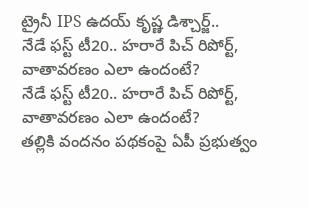ట్రైనీ IPS ఉదయ్‌ కృష్ణ డిశ్చార్జ్..
నేడే ఫస్ట్ టీ20.. హరారే పిచ్ రిపోర్ట్, వాతావరణం ఎలా ఉందంటే?
నేడే ఫస్ట్ టీ20.. హరారే పిచ్ రిపోర్ట్, వాతావరణం ఎలా ఉందంటే?
తల్లికి వందనం పథకంపై ఏపీ ప్రభుత్వం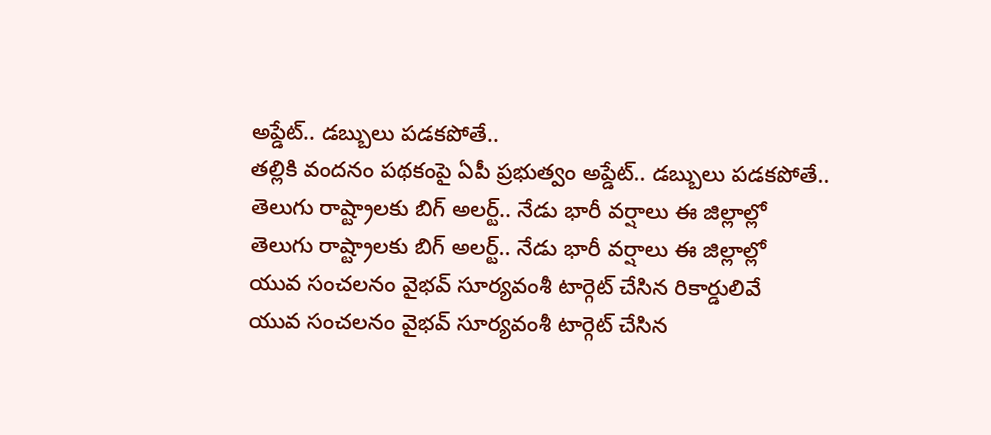అప్డేట్.. డబ్బులు పడకపోతే..
తల్లికి వందనం పథకంపై ఏపీ ప్రభుత్వం అప్డేట్.. డబ్బులు పడకపోతే..
తెలుగు రాష్ట్రాలకు బిగ్‌ అలర్ట్.. నేడు భారీ వర్షాలు ఈ జిల్లాల్లో
తెలుగు రాష్ట్రాలకు బిగ్‌ అలర్ట్.. నేడు భారీ వర్షాలు ఈ జిల్లాల్లో
యువ సంచలనం వైభవ్ సూర్యవంశీ టార్గెట్ చేసిన రికార్డులివే
యువ సంచలనం వైభవ్ సూర్యవంశీ టార్గెట్ చేసిన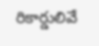రికార్డులివే